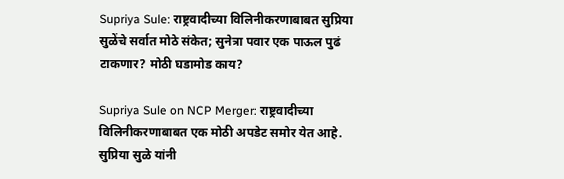Supriya Sule: राष्ट्रवादीच्या विलिनीकरणाबाबत सुप्रिया सुळेंचे सर्वात मोठे संकेत; सुनेत्रा पवार एक पाऊल पुढं टाकणार? मोठी घडामोड काय?

Supriya Sule on NCP Merger: राष्ट्रवादीच्या विलिनीकरणाबाबत एक मोठी अपडेट समोर येत आहे. सुप्रिया सुळे यांनी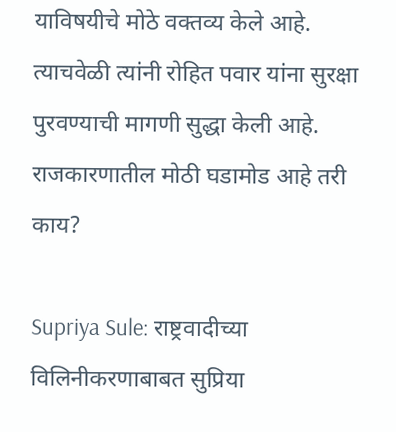याविषयीचे मोठे वक्तव्य केले आहे. त्याचवेळी त्यांनी रोहित पवार यांना सुरक्षा पुरवण्याची मागणी सुद्धा केली आहे. राजकारणातील मोठी घडामोड आहे तरी काय?

Supriya Sule: राष्ट्रवादीच्या विलिनीकरणाबाबत सुप्रिया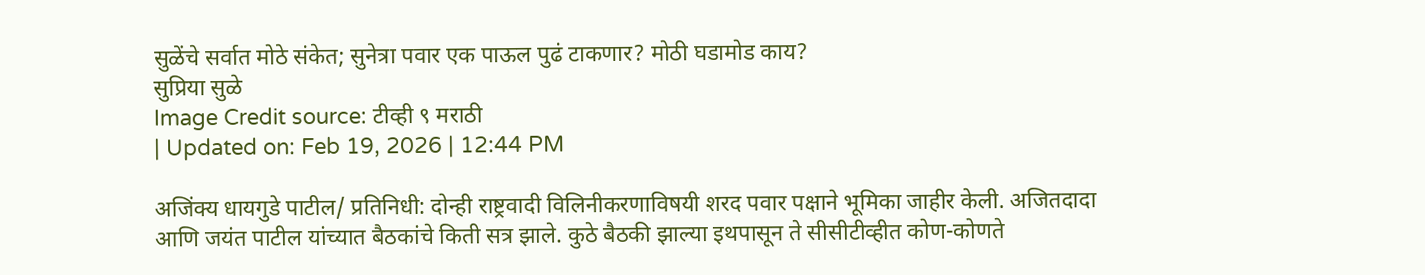सुळेंचे सर्वात मोठे संकेत; सुनेत्रा पवार एक पाऊल पुढं टाकणार? मोठी घडामोड काय?
सुप्रिया सुळे
Image Credit source: टीव्ही ९ मराठी
| Updated on: Feb 19, 2026 | 12:44 PM

अजिंक्य धायगुडे पाटील/ प्रतिनिधी: दोन्ही राष्ट्रवादी विलिनीकरणाविषयी शरद पवार पक्षाने भूमिका जाहीर केली. अजितदादा आणि जयंत पाटील यांच्यात बैठकांचे किती सत्र झाले. कुठे बैठकी झाल्या इथपासून ते सीसीटीव्हीत कोण-कोणते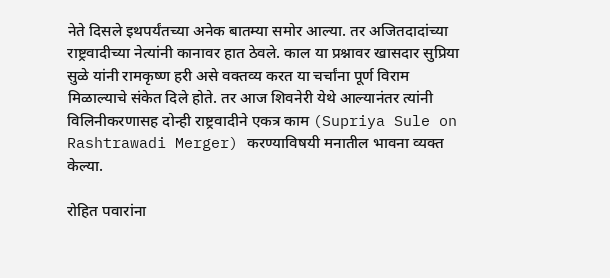नेते दिसले इथपर्यंतच्या अनेक बातम्या समोर आल्या. तर अजितदादांच्या राष्ट्रवादीच्या नेत्यांनी कानावर हात ठेवले. काल या प्रश्नावर खासदार सुप्रिया सुळे यांनी रामकृष्ण हरी असे वक्तव्य करत या चर्चांना पूर्ण विराम मिळाल्याचे संकेत दिले होते. तर आज शिवनेरी येथे आल्यानंतर त्यांनी विलिनीकरणासह दोन्ही राष्ट्रवादीने एकत्र काम (Supriya Sule on Rashtrawadi Merger) करण्याविषयी मनातील भावना व्यक्त केल्या.

रोहित पवारांना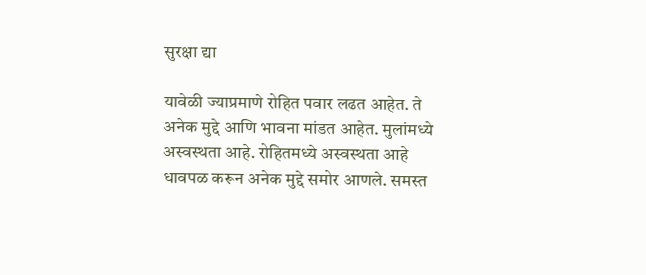सुरक्षा द्या

यावेळी ज्याप्रमाणे रोहित पवार लढत आहेत. ते अनेक मुद्दे आणि भावना मांडत आहेत. मुलांमध्ये अस्वस्थता आहे. रोहितमध्ये अस्वस्थता आहे धावपळ करून अनेक मुद्दे समोर आणले. समस्त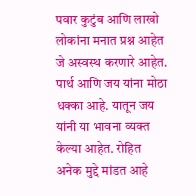पवार कुटुंब आणि लाखो लोकांना मनात प्रश्न आहेत जे अस्वस्थ करणारे आहेत. पार्थ आणि जय यांना मोठा धक्का आहे. यातून जय यांनी या भावना व्यक्त केल्या आहेत. रोहित अनेक मुद्दे मांडत आहे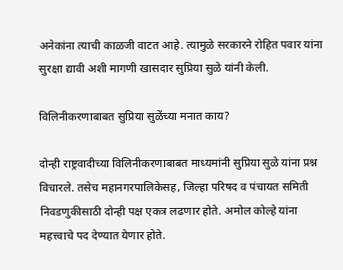अनेकांना त्याची काळजी वाटत आहे. त्यामुळे सरकारने रोहित पवार यांना सुरक्षा द्यावी अशी मागणी खासदार सुप्रिया सुळे यांनी केली.

विलिनीकरणाबाबत सुप्रिया सुळेंच्या मनात काय?

दोन्ही राष्ट्रवादीच्या विलिनीकरणाबाबत माध्यमांनी सुप्रिया सुळे यांना प्रश्न विचारले. तसेच महानगरपालिकेसह, जिल्हा परिषद व पंचायत समिती निवडणुकीसाठी दोन्ही पक्ष एकत्र लढणार होते. अमोल कोल्हे यांना महत्त्वाचे पद देण्यात येणार होते.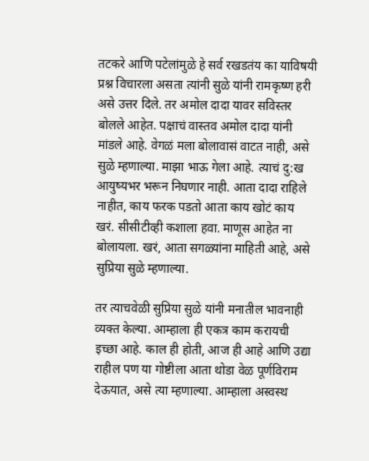तटकरे आणि पटेलांमुळे हे सर्व रखडतंय का याविषयी प्रश्न विचारला असता त्यांनी सुळे यांनी रामकृष्ण हरी असे उत्तर दिले. तर अमोल दादा यावर सविस्तर बोलले आहेत. पक्षाचं वास्तव अमोल दादा यांनी मांडले आहे. वेगळं मला बोलावासं वाटत नाही, असे सुळे म्हणाल्या. माझा भाऊ गेला आहे. त्याचं दु:ख आयुष्यभर भरून निघणार नाही. आता दादा राहिले नाहीत, काय फरक पडतो आता काय खोटं काय खरं. सीसीटीव्ही कशाला हवा. माणूस आहेत ना बोलायला. खरं, आता सगळ्यांना माहिती आहे, असे सुप्रिया सुळे म्हणाल्या.

तर त्याचवेळी सुप्रिया सुळे यांनी मनातील भावनाही व्यक्त केल्या. आम्हाला ही एकत्र काम करायची इच्छा आहे. काल ही होती, आज ही आहे आणि उद्या राहील पण या गोष्टीला आता थोडा वेळ पूर्णविराम देऊयात, असे त्या म्हणाल्या. आम्हाला अस्वस्थ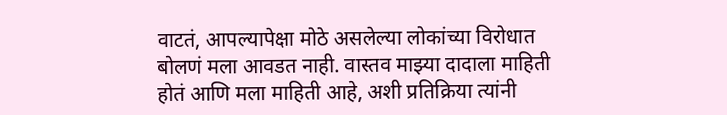वाटतं, आपल्यापेक्षा मोठे असलेल्या लोकांच्या विरोधात बोलणं मला आवडत नाही. वास्तव माझ्या दादाला माहिती होतं आणि मला माहिती आहे, अशी प्रतिक्रिया त्यांनी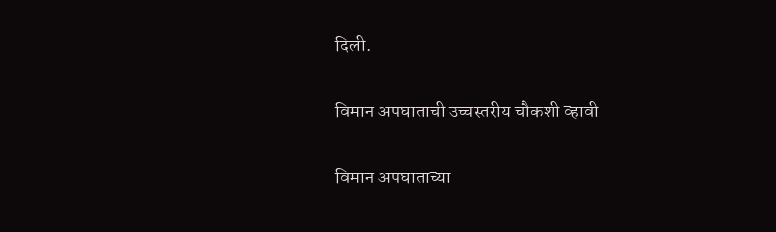दिली.

विमान अपघाताची उच्चस्तरीय चौकशी व्हावी

विमान अपघाताच्या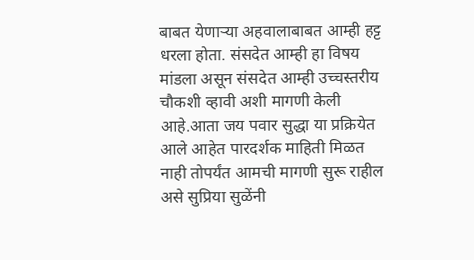बाबत येणार्‍या अहवालाबाबत आम्ही हट्ट धरला होता. संसदेत आम्ही हा विषय मांडला असून संसदेत आम्ही उच्चस्तरीय चौकशी व्हावी अशी मागणी केली आहे.आता जय पवार सुद्धा या प्रक्रियेत आले आहेत पारदर्शक माहिती मिळत नाही तोपर्यंत आमची मागणी सुरू राहील असे सुप्रिया सुळेंनी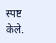स्पष्ट केले.